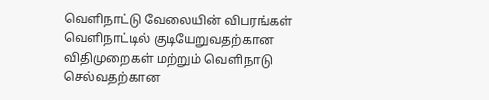வெளிநாட்டு வேலையின் விபரங்கள் வெளிநாட்டில் குடியேறுவதற்கான விதிமுறைகள் மற்றும் வெளிநாடு செல்வதற்கான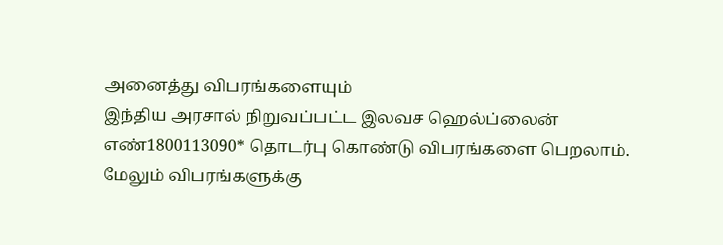அனைத்து விபரங்களையும்
இந்திய அரசால் நிறுவப்பட்ட இலவச ஹெல்ப்லைன்
எண்1800113090* தொடர்பு கொண்டு விபரங்களை பெறலாம்.
மேலும் விபரங்களுக்கு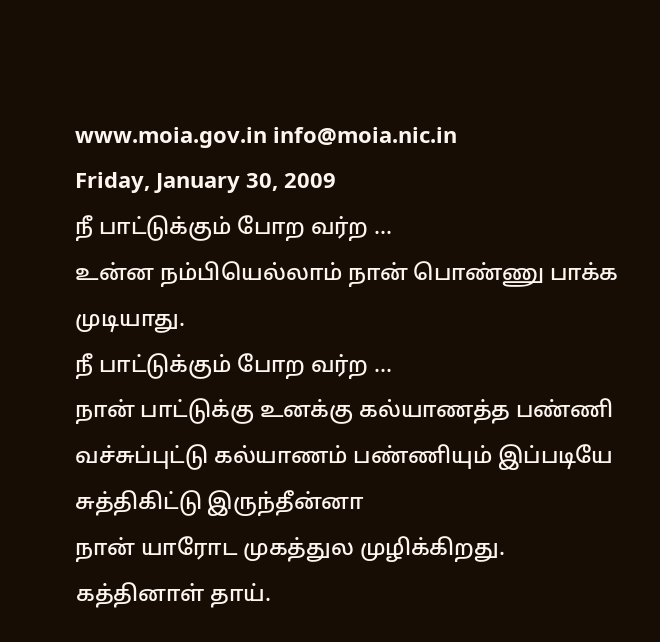www.moia.gov.in info@moia.nic.in
Friday, January 30, 2009
நீ பாட்டுக்கும் போற வர்ற …
உன்ன நம்பியெல்லாம் நான் பொண்ணு பாக்க முடியாது.
நீ பாட்டுக்கும் போற வர்ற …
நான் பாட்டுக்கு உனக்கு கல்யாணத்த பண்ணி வச்சுப்புட்டு கல்யாணம் பண்ணியும் இப்படியே சுத்திகிட்டு இருந்தீன்னா
நான் யாரோட முகத்துல முழிக்கிறது.
கத்தினாள் தாய்.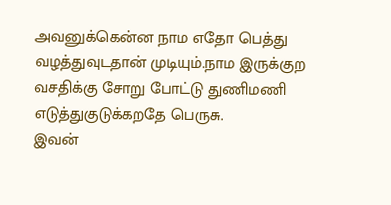அவனுக்கென்ன நாம எதோ பெத்து வழத்துவுடதான் முடியும்.நாம இருக்குற வசதிக்கு சோறு போட்டு துணிமணி எடுத்துகுடுக்கறதே பெருசு.
இவன்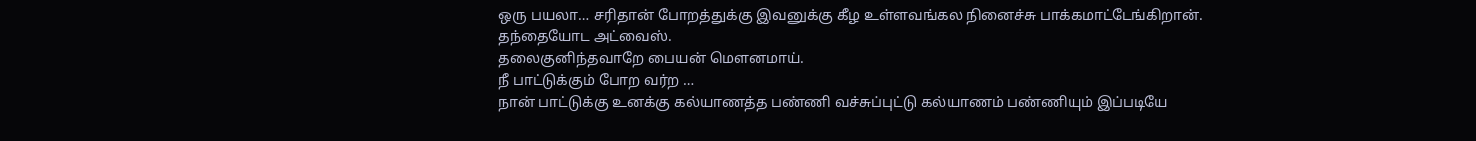ஒரு பயலா… சரிதான் போறத்துக்கு இவனுக்கு கீழ உள்ளவங்கல நினைச்சு பாக்கமாட்டேங்கிறான்.
தந்தையோட அட்வைஸ்.
தலைகுனிந்தவாறே பையன் மௌனமாய்.
நீ பாட்டுக்கும் போற வர்ற …
நான் பாட்டுக்கு உனக்கு கல்யாணத்த பண்ணி வச்சுப்புட்டு கல்யாணம் பண்ணியும் இப்படியே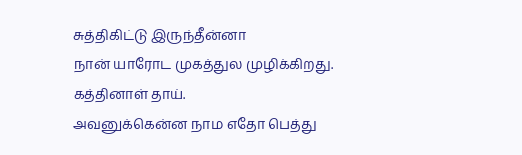சுத்திகிட்டு இருந்தீன்னா
நான் யாரோட முகத்துல முழிக்கிறது.
கத்தினாள் தாய்.
அவனுக்கென்ன நாம எதோ பெத்து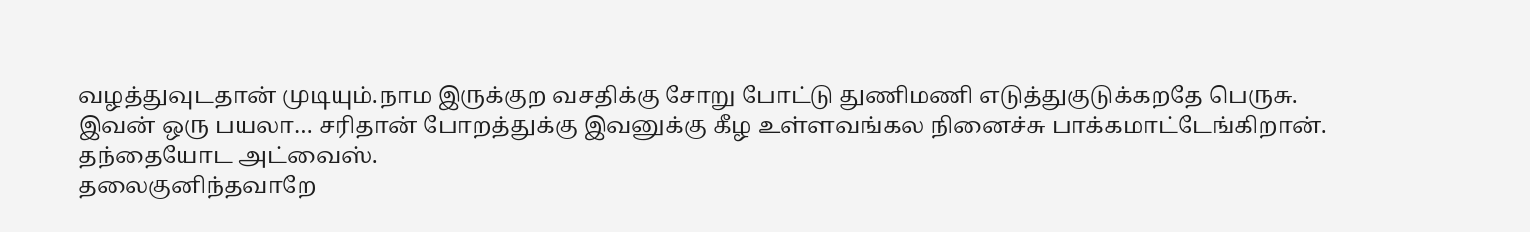வழத்துவுடதான் முடியும்.நாம இருக்குற வசதிக்கு சோறு போட்டு துணிமணி எடுத்துகுடுக்கறதே பெருசு.
இவன் ஒரு பயலா… சரிதான் போறத்துக்கு இவனுக்கு கீழ உள்ளவங்கல நினைச்சு பாக்கமாட்டேங்கிறான்.
தந்தையோட அட்வைஸ்.
தலைகுனிந்தவாறே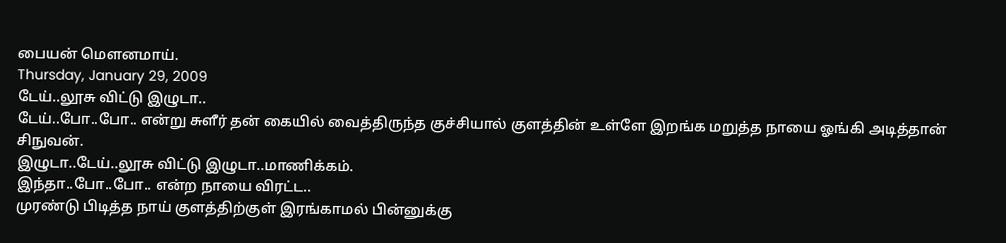பையன் மௌனமாய்.
Thursday, January 29, 2009
டேய்..லூசு விட்டு இழுடா..
டேய்..போ..போ.. என்று சுளீர் தன் கையில் வைத்திருந்த குச்சியால் குளத்தின் உள்ளே இறங்க மறுத்த நாயை ஓங்கி அடித்தான் சிநுவன்.
இழுடா..டேய்..லூசு விட்டு இழுடா..மாணிக்கம்.
இந்தா..போ..போ.. என்ற நாயை விரட்ட..
முரண்டு பிடித்த நாய் குளத்திற்குள் இரங்காமல் பின்னுக்கு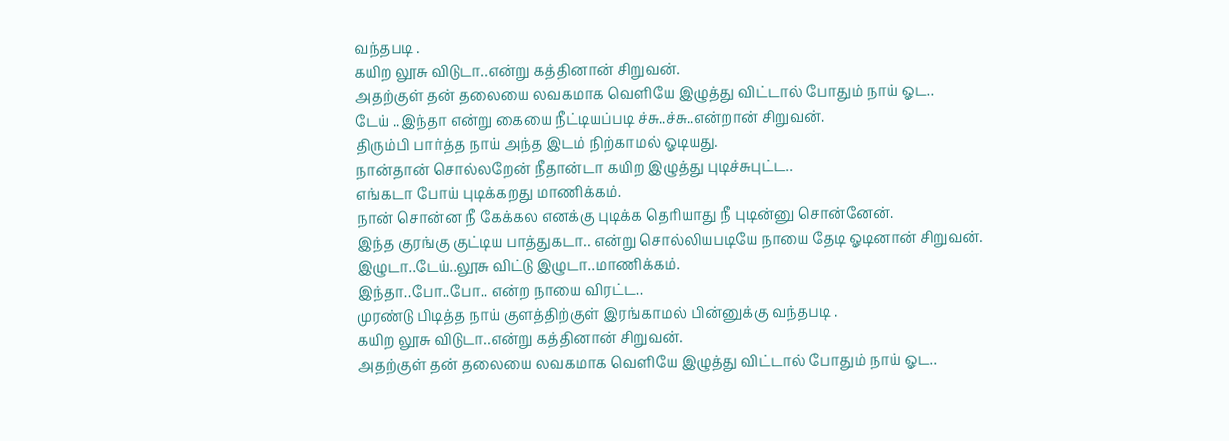வந்தபடி .
கயிற லூசு விடுடா..என்று கத்தினான் சிறுவன்.
அதற்குள் தன் தலையை லவகமாக வெளியே இழுத்து விட்டால் போதும் நாய் ஓட..
டேய் ..இந்தா என்று கையை நீட்டியப்படி ச்சு..ச்சு..என்றான் சிறுவன்.
திரும்பி பார்த்த நாய் அந்த இடம் நிற்காமல் ஓடியது.
நான்தான் சொல்லறேன் நீதான்டா கயிற இழுத்து புடிச்சுபுட்ட..
எங்கடா போய் புடிக்கறது மாணிக்கம்.
நான் சொன்ன நீ கேக்கல எனக்கு புடிக்க தெரியாது நீ புடின்னு சொன்னேன்.
இந்த குரங்கு குட்டிய பாத்துகடா.. என்று சொல்லியபடியே நாயை தேடி ஓடினான் சிறுவன்.
இழுடா..டேய்..லூசு விட்டு இழுடா..மாணிக்கம்.
இந்தா..போ..போ.. என்ற நாயை விரட்ட..
முரண்டு பிடித்த நாய் குளத்திற்குள் இரங்காமல் பின்னுக்கு வந்தபடி .
கயிற லூசு விடுடா..என்று கத்தினான் சிறுவன்.
அதற்குள் தன் தலையை லவகமாக வெளியே இழுத்து விட்டால் போதும் நாய் ஓட..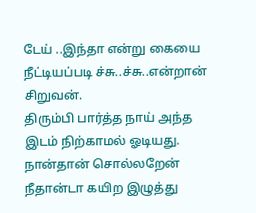டேய் ..இந்தா என்று கையை நீட்டியப்படி ச்சு..ச்சு..என்றான் சிறுவன்.
திரும்பி பார்த்த நாய் அந்த இடம் நிற்காமல் ஓடியது.
நான்தான் சொல்லறேன் நீதான்டா கயிற இழுத்து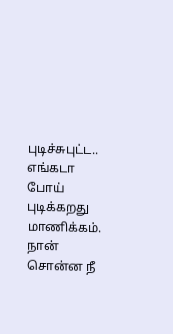புடிச்சுபுட்ட..
எங்கடா போய் புடிக்கறது மாணிக்கம்.
நான் சொன்ன நீ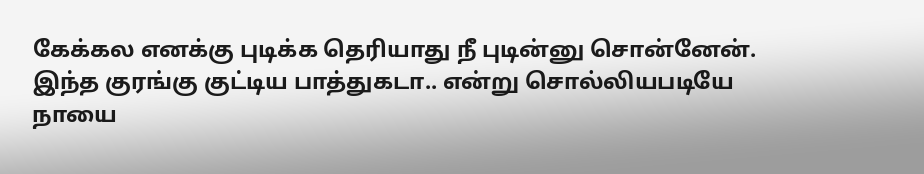கேக்கல எனக்கு புடிக்க தெரியாது நீ புடின்னு சொன்னேன்.
இந்த குரங்கு குட்டிய பாத்துகடா.. என்று சொல்லியபடியே நாயை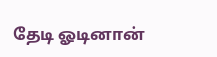தேடி ஓடினான்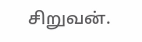சிறுவன்.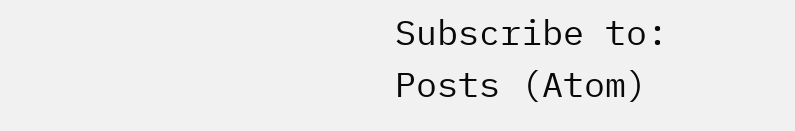Subscribe to:
Posts (Atom)